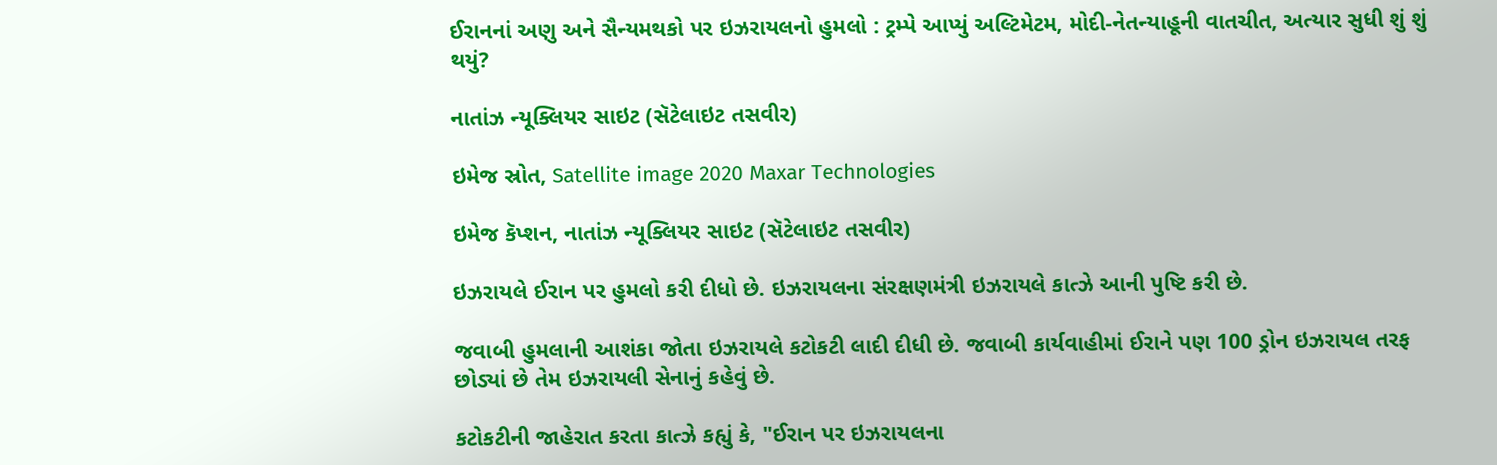ઈરાનનાં અણુ અને સૈન્યમથકો પર ઇઝરાયલનો હુમલો : ટ્રમ્પે આપ્યું અલ્ટિમેટમ, મોદી-નેતન્યાહૂની વાતચીત, અત્યાર સુધી શું શું થયું?

નાતાંઝ ન્યૂક્લિયર સાઇટ (સૅટેલાઇટ તસવીર)

ઇમેજ સ્રોત, Satellite image 2020 Maxar Technologies

ઇમેજ કૅપ્શન, નાતાંઝ ન્યૂક્લિયર સાઇટ (સૅટેલાઇટ તસવીર)

ઇઝરાયલે ઈરાન પર હુમલો કરી દીધો છે. ઇઝરાયલના સંરક્ષણમંત્રી ઇઝરાયલે કાત્ઝે આની પુષ્ટિ કરી છે.

જવાબી હુમલાની આશંકા જોતા ઇઝરાયલે કટોકટી લાદી દીધી છે. જવાબી કાર્યવાહીમાં ઈરાને પણ 100 ડ્રોન ઇઝરાયલ તરફ છોડ્યાં છે તેમ ઇઝરાયલી સેનાનું કહેવું છે.

કટોકટીની જાહેરાત કરતા કાત્ઝે કહ્યું કે, "ઈરાન પર ઇઝરાયલના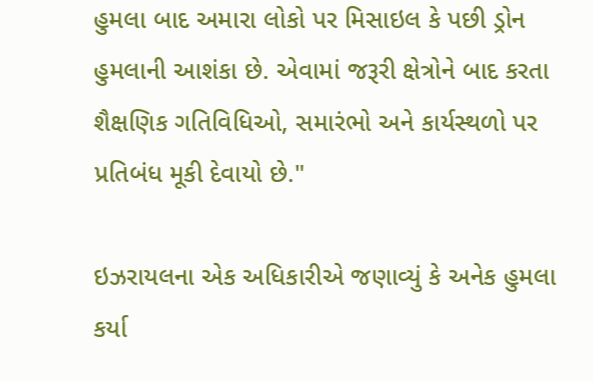હુમલા બાદ અમારા લોકો પર મિસાઇલ કે પછી ડ્રોન હુમલાની આશંકા છે. એવામાં જરૂરી ક્ષેત્રોને બાદ કરતા શૈક્ષણિક ગતિવિધિઓ, સમારંભો અને કાર્યસ્થળો પર પ્રતિબંધ મૂકી દેવાયો છે."

ઇઝરાયલના એક અધિકારીએ જણાવ્યું કે અનેક હુમલા કર્યા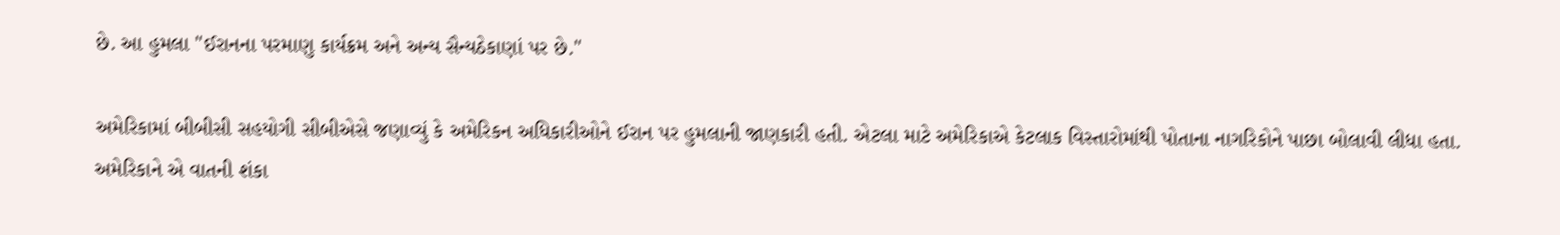છે. આ હુમલા "ઈરાનના પરમાણુ કાર્યક્રમ અને અન્ય સૈન્યઠેકાણાં પર છે."

અમેરિકામાં બીબીસી સહયોગી સીબીએસે જણાવ્યું કે અમેરિકન અધિકારીઓને ઈરાન પર હુમલાની જાણકારી હતી. એટલા માટે અમેરિકાએ કેટલાક વિસ્તારોમાંથી પોતાના નાગરિકોને પાછા બોલાવી લીધા હતા. અમેરિકાને એ વાતની શંકા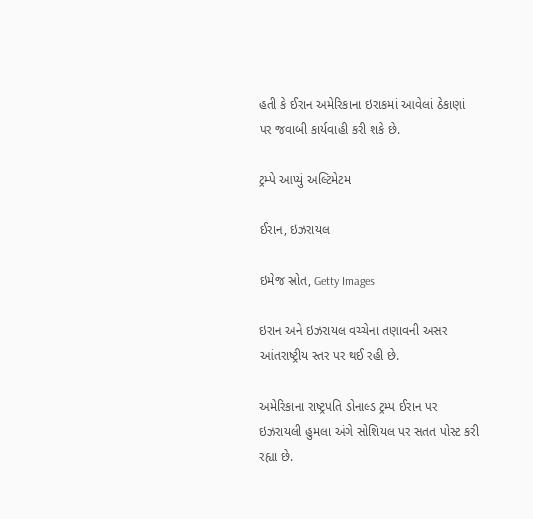હતી કે ઈરાન અમેરિકાના ઇરાકમાં આવેલાં ઠેકાણાં પર જવાબી કાર્યવાહી કરી શકે છે.

ટ્રમ્પે આપ્યું અલ્ટિમેટમ

ઈરાન, ઇઝરાયલ

ઇમેજ સ્રોત, Getty Images

ઇરાન અને ઇઝરાયલ વચ્ચેના તણાવની અસર આંતરાષ્ટ્રીય સ્તર પર થઈ રહી છે.

અમેરિકાના રાષ્ટ્રપતિ ડોનાલ્ડ ટ્રમ્પ ઈરાન પર ઇઝરાયલી હુમલા અંગે સોશિયલ પર સતત પોસ્ટ કરી રહ્યા છે.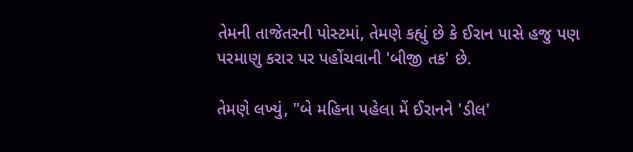તેમની તાજેતરની પોસ્ટમાં, તેમણે કહ્યું છે કે ઈરાન પાસે હજુ પણ પરમાણુ કરાર પર પહોંચવાની 'બીજી તક' છે.

તેમણે લખ્યું, "બે મહિના પહેલા મેં ઈરાનને 'ડીલ'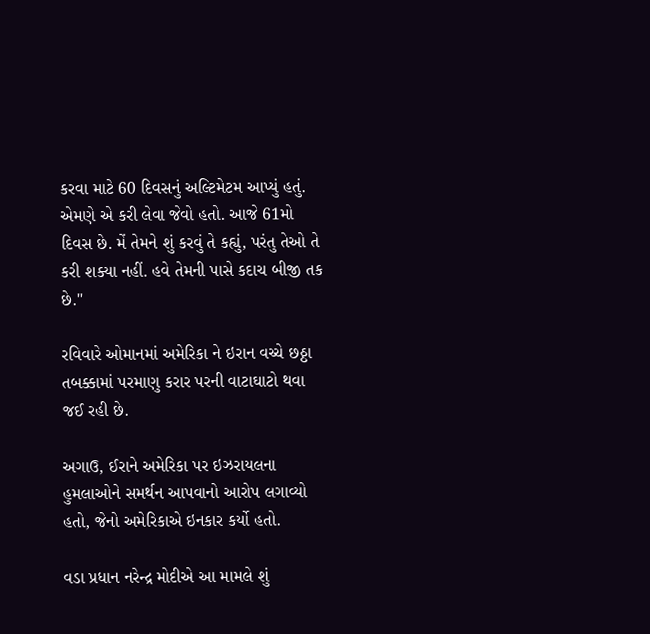કરવા માટે 60 દિવસનું અલ્ટિમેટમ આપ્યું હતું. એમણે એ કરી લેવા જેવો હતો. આજે 61મો દિવસ છે. મેં તેમને શું કરવું તે કહ્યું, પરંતુ તેઓ તે કરી શક્યા નહીં. હવે તેમની પાસે કદાચ બીજી તક છે."

રવિવારે ઓમાનમાં અમેરિકા ને ઇરાન વચ્ચે છઠ્ઠા તબક્કામાં પરમાણુ કરાર પરની વાટાઘાટો થવા જઈ રહી છે.

અગાઉ, ઈરાને અમેરિકા પર ઇઝરાયલના હુમલાઓને સમર્થન આપવાનો આરોપ લગાવ્યો હતો, જેનો અમેરિકાએ ઇનકાર કર્યો હતો.

વડા પ્રધાન નરેન્દ્ર મોદીએ આ મામલે શું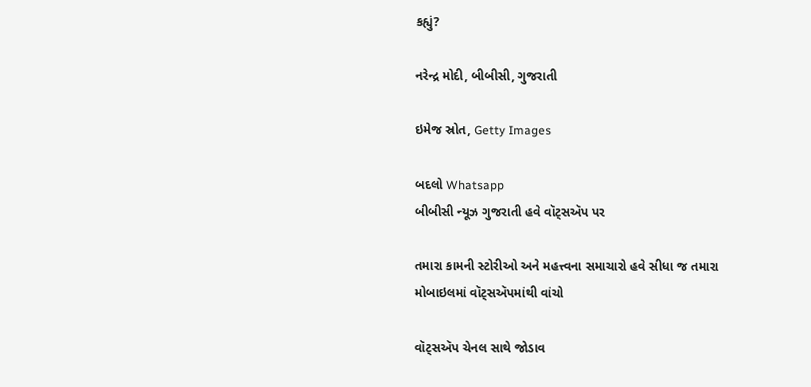કહ્યું?

નરેન્દ્ર મોદી, બીબીસી, ગુજરાતી

ઇમેજ સ્રોત, Getty Images

બદલો Whatsapp
બીબીસી ન્યૂઝ ગુજરાતી હવે વૉટ્સઍપ પર

તમારા કામની સ્ટોરીઓ અને મહત્ત્વના સમાચારો હવે સીધા જ તમારા મોબાઇલમાં વૉટ્સઍપમાંથી વાંચો

વૉટ્સઍપ ચેનલ સાથે જોડાવ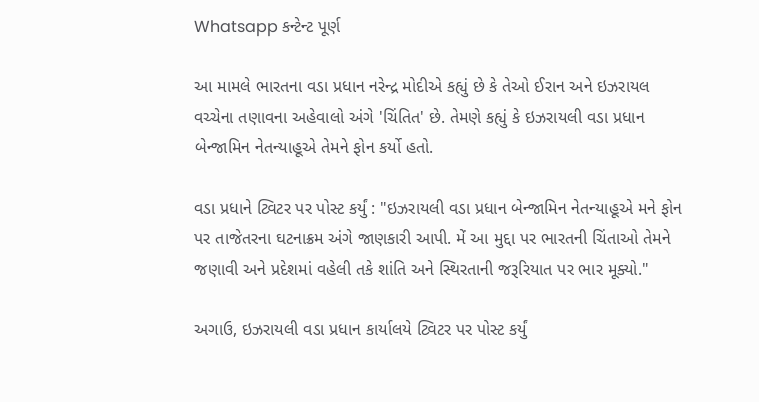Whatsapp કન્ટેન્ટ પૂર્ણ

આ મામલે ભારતના વડા પ્રધાન નરેન્દ્ર મોદીએ કહ્યું છે કે તેઓ ઈરાન અને ઇઝરાયલ વચ્ચેના તણાવના અહેવાલો અંગે 'ચિંતિત' છે. તેમણે કહ્યું કે ઇઝરાયલી વડા પ્રધાન બેન્જામિન નેતન્યાહૂએ તેમને ફોન કર્યો હતો.

વડા પ્રધાને ટ્વિટર પર પોસ્ટ કર્યું : "ઇઝરાયલી વડા પ્રધાન બેન્જામિન નેતન્યાહૂએ મને ફોન પર તાજેતરના ઘટનાક્રમ અંગે જાણકારી આપી. મેં આ મુદ્દા પર ભારતની ચિંતાઓ તેમને જણાવી અને પ્રદેશમાં વહેલી તકે શાંતિ અને સ્થિરતાની જરૂરિયાત પર ભાર મૂક્યો."

અગાઉ, ઇઝરાયલી વડા પ્રધાન કાર્યાલયે ટ્વિટર પર પોસ્ટ કર્યું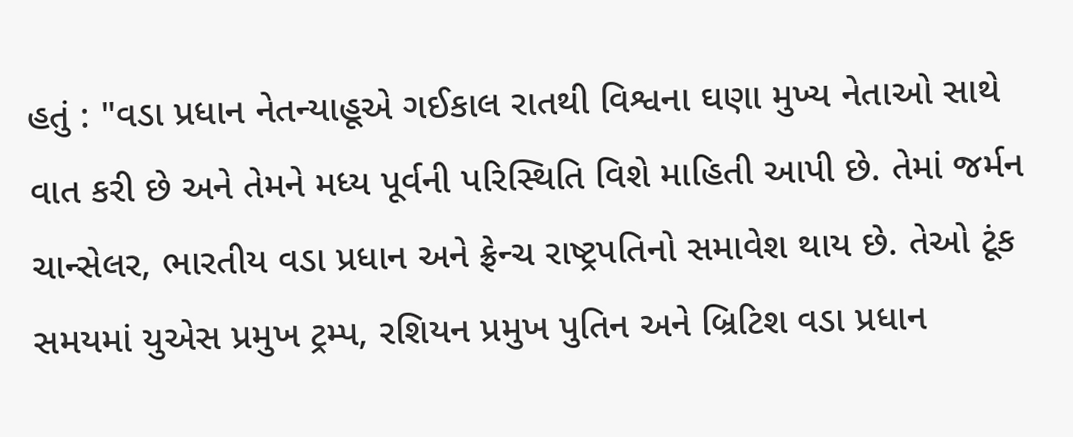હતું : "વડા પ્રધાન નેતન્યાહૂએ ગઈકાલ રાતથી વિશ્વના ઘણા મુખ્ય નેતાઓ સાથે વાત કરી છે અને તેમને મધ્ય પૂર્વની પરિસ્થિતિ વિશે માહિતી આપી છે. તેમાં જર્મન ચાન્સેલર, ભારતીય વડા પ્રધાન અને ફ્રેન્ચ રાષ્ટ્રપતિનો સમાવેશ થાય છે. તેઓ ટૂંક સમયમાં યુએસ પ્રમુખ ટ્રમ્પ, રશિયન પ્રમુખ પુતિન અને બ્રિટિશ વડા પ્રધાન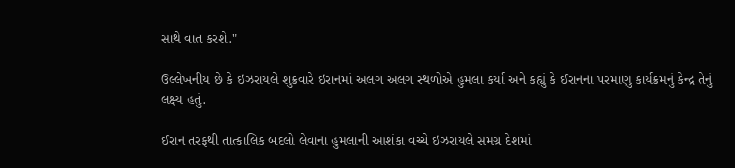સાથે વાત કરશે."

ઉલ્લેખનીય છે કે ઇઝરાયલે શુક્રવારે ઇરાનમાં અલગ અલગ સ્થળોએ હુમલા કર્યા અને કહ્યું કે ઈરાનના પરમાણુ કાર્યક્રમનું કેન્દ્ર તેનું લક્ષ્ય હતું.

ઈરાન તરફથી તાત્કાલિક બદલો લેવાના હુમલાની આશંકા વચ્ચે ઇઝરાયલે સમગ્ર દેશમાં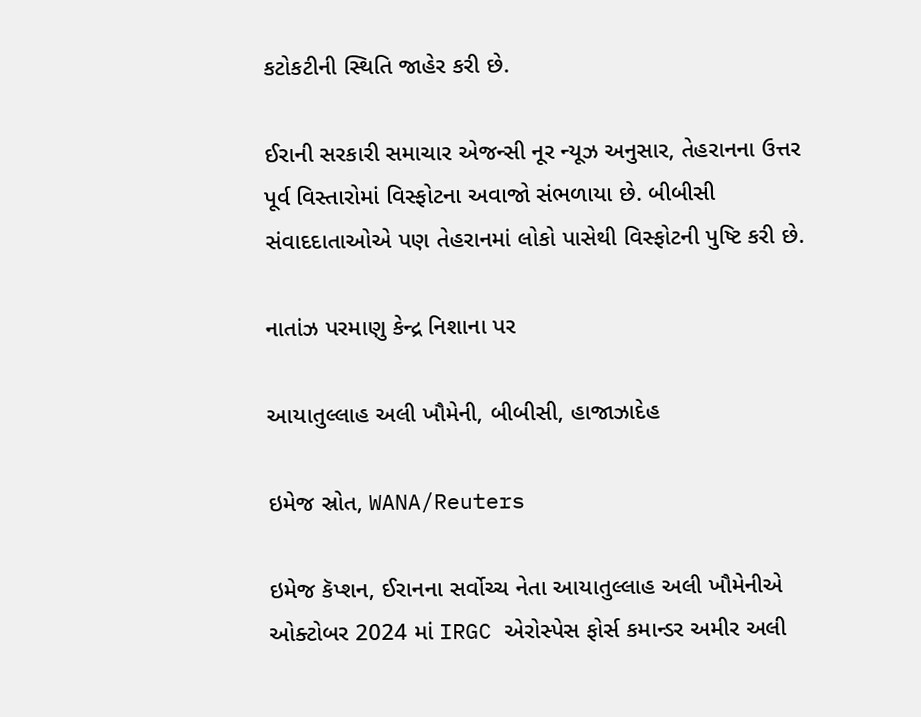કટોકટીની સ્થિતિ જાહેર કરી છે.

ઈરાની સરકારી સમાચાર એજન્સી નૂર ન્યૂઝ અનુસાર, તેહરાનના ઉત્તર પૂર્વ વિસ્તારોમાં વિસ્ફોટના અવાજો સંભળાયા છે. બીબીસી સંવાદદાતાઓએ પણ તેહરાનમાં લોકો પાસેથી વિસ્ફોટની પુષ્ટિ કરી છે.

નાતાંઝ પરમાણુ કેન્દ્ર નિશાના પર

આયાતુલ્લાહ અલી ખૌમેની, બીબીસી, હાજાઝાદેહ

ઇમેજ સ્રોત, WANA/Reuters

ઇમેજ કૅપ્શન, ઈરાનના સર્વોચ્ચ નેતા આયાતુલ્લાહ અલી ખૌમેનીએ ઓક્ટોબર 2024 માં IRGC એરોસ્પેસ ફોર્સ કમાન્ડર અમીર અલી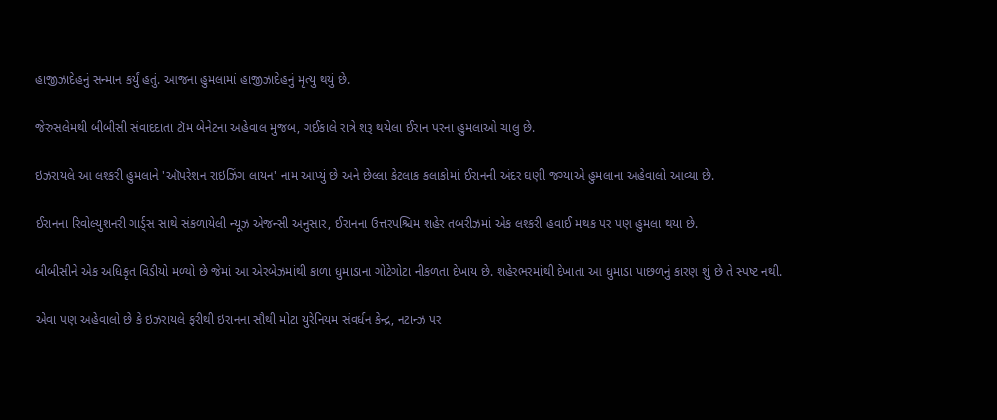હાજીઝાદેહનું સન્માન કર્યું હતું. આજના હુમલામાં હાજીઝાદેહનું મૃત્યુ થયું છે.

જેરુસલેમથી બીબીસી સંવાદદાતા ટૉમ બેનેટના અહેવાલ મુજબ, ગઈકાલે રાત્રે શરૂ થયેલા ઈરાન પરના હુમલાઓ ચાલુ છે.

ઇઝરાયલે આ લશ્કરી હુમલાને 'ઑપરેશન રાઇઝિંગ લાયન' નામ આપ્યું છે અને છેલ્લા કેટલાક કલાકોમાં ઈરાનની અંદર ઘણી જગ્યાએ હુમલાના અહેવાલો આવ્યા છે.

ઈરાનના રિવોલ્યુશનરી ગાર્ડ્સ સાથે સંકળાયેલી ન્યૂઝ એજન્સી અનુસાર, ઈરાનના ઉત્તરપશ્ચિમ શહેર તબરીઝમાં એક લશ્કરી હવાઈ મથક પર પણ હુમલા થયા છે.

બીબીસીને એક અધિકૃત વિડીયો મળ્યો છે જેમાં આ એરબેઝમાંથી કાળા ધુમાડાના ગોટેગોટા નીકળતા દેખાય છે. શહેરભરમાંથી દેખાતા આ ધુમાડા પાછળનું કારણ શું છે તે સ્પષ્ટ નથી.

એવા પણ અહેવાલો છે કે ઇઝરાયલે ફરીથી ઇરાનના સૌથી મોટા યુરેનિયમ સંવર્ધન કેન્દ્ર, નટાન્ઝ પર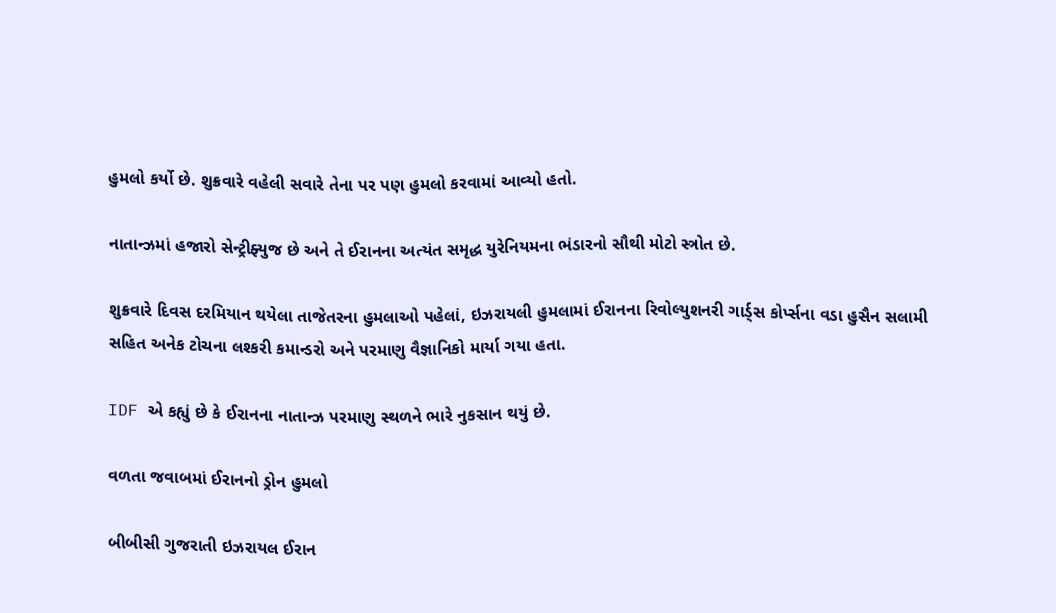હુમલો કર્યો છે. શુક્રવારે વહેલી સવારે તેના પર પણ હુમલો કરવામાં આવ્યો હતો.

નાતાન્ઝમાં હજારો સેન્ટ્રીફ્યુજ છે અને તે ઈરાનના અત્યંત સમૃદ્ધ યુરેનિયમના ભંડારનો સૌથી મોટો સ્ત્રોત છે.

શુક્રવારે દિવસ દરમિયાન થયેલા તાજેતરના હુમલાઓ પહેલાં, ઇઝરાયલી હુમલામાં ઈરાનના રિવોલ્યુશનરી ગાર્ડ્સ કોર્પ્સના વડા હુસૈન સલામી સહિત અનેક ટોચના લશ્કરી કમાન્ડરો અને પરમાણુ વૈજ્ઞાનિકો માર્યા ગયા હતા.

IDF એ કહ્યું છે કે ઈરાનના નાતાન્ઝ પરમાણુ સ્થળને ભારે નુકસાન થયું છે.

વળતા જવાબમાં ઈરાનનો ડ્રોન હુમલો

બીબીસી ગુજરાતી ઇઝરાયલ ઈરાન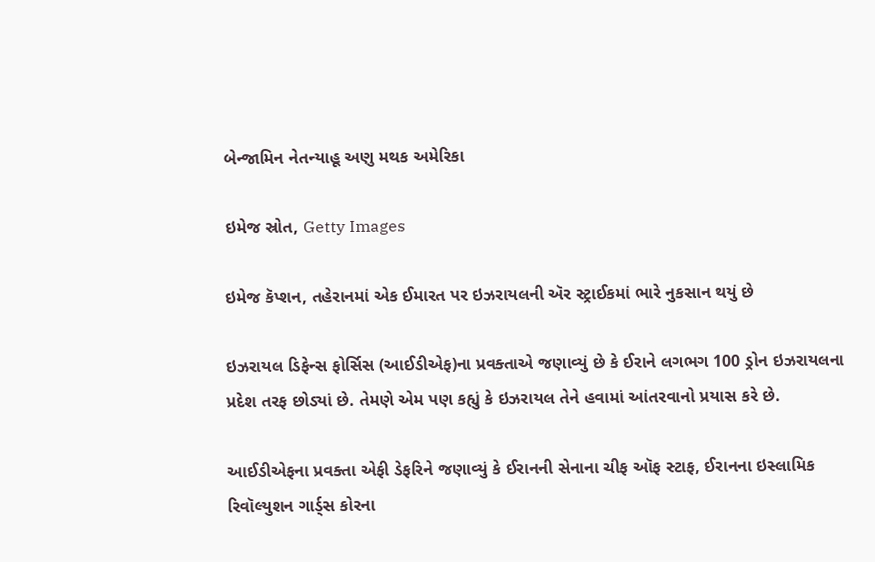બેન્જામિન નેતન્યાહૂ અણુ મથક અમેરિકા

ઇમેજ સ્રોત, Getty Images

ઇમેજ કૅપ્શન, તહેરાનમાં એક ઈમારત પર ઇઝરાયલની ઍર સ્ટ્રાઈકમાં ભારે નુકસાન થયું છે

ઇઝરાયલ ડિફેન્સ ફોર્સિસ (આઈડીએફ)ના પ્રવક્તાએ જણાવ્યું છે કે ઈરાને લગભગ 100 ડ્રોન ઇઝરાયલના પ્રદેશ તરફ છોડ્યાં છે. તેમણે એમ પણ કહ્યું કે ઇઝરાયલ તેને હવામાં આંતરવાનો પ્રયાસ કરે છે.

આઈડીએફના પ્રવક્તા એફી ડેફરિને જણાવ્યું કે ઈરાનની સેનાના ચીફ ઑફ સ્ટાફ, ઈરાનના ઇસ્લામિક રિવૉલ્યુશન ગાર્ડ્સ કોરના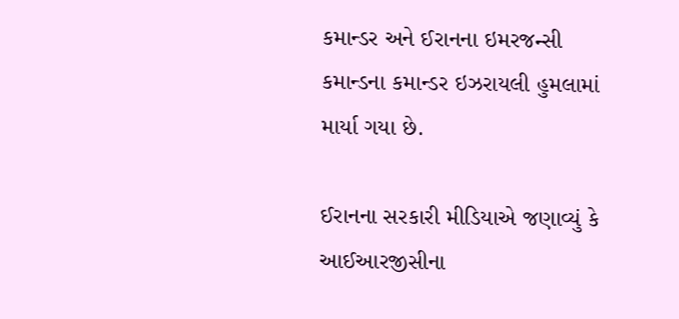કમાન્ડર અને ઈરાનના ઇમરજન્સી કમાન્ડના કમાન્ડર ઇઝરાયલી હુમલામાં માર્યા ગયા છે.

ઈરાનના સરકારી મીડિયાએ જણાવ્યું કે આઈઆરજીસીના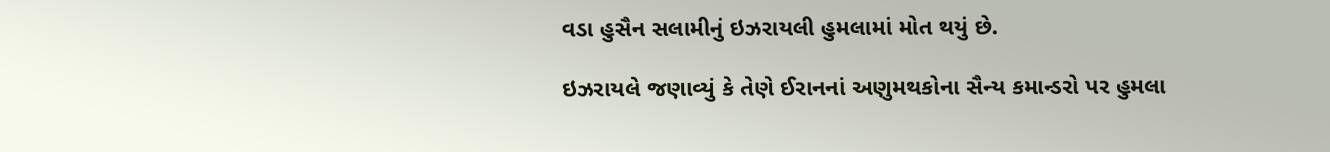વડા હુસૈન સલામીનું ઇઝરાયલી હુમલામાં મોત થયું છે.

ઇઝરાયલે જણાવ્યું કે તેણે ઈરાનનાં અણુમથકોના સૈન્ય કમાન્ડરો પર હુમલા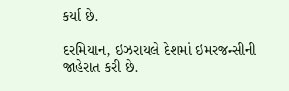કર્યા છે.

દરમિયાન, ઇઝરાયલે દેશમાં ઇમરજન્સીની જાહેરાત કરી છે.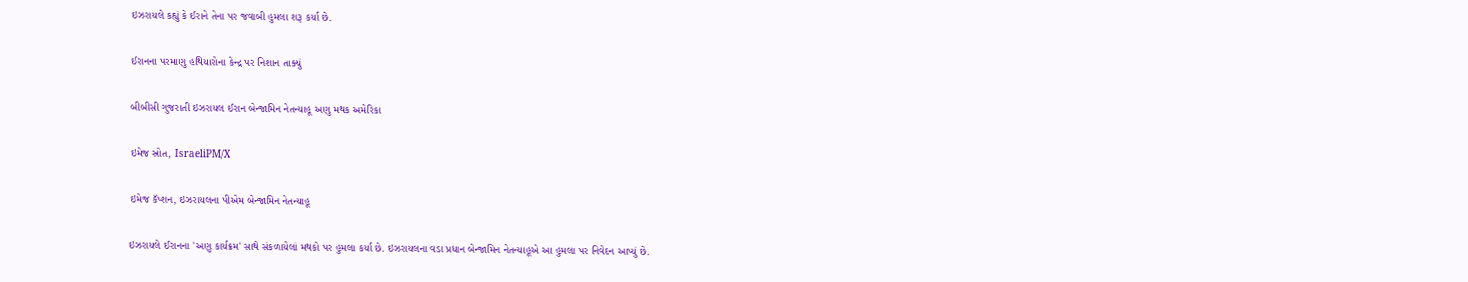ઇઝરાયલે કહ્યું કે ઈરાને તેના પર જવાબી હુમલા શરૂ કર્યા છે.

ઈરાનના પરમાણુ હથિયારોના કેન્દ્ર પર નિશાન તાક્યું

બીબીસી ગુજરાતી ઇઝરાયલ ઈરાન બેન્જામિન નેતન્યાહૂ અણુ મથક અમેરિકા

ઇમેજ સ્રોત, IsraeliPM/X

ઇમેજ કૅપ્શન, ઇઝરાયલના પીએમ બેન્જામિન નેતન્યાહૂ

ઇઝરાયલે ઈરાનના 'અણુ કાર્યક્રમ' સાથે સંકળાયેલાં મથકો પર હુમલા કર્યા છે. ઇઝરાયલના વડા પ્રધાન બેન્જામિન નેતન્યાહૂએ આ હુમલા પર નિવેદન આપ્યું છે.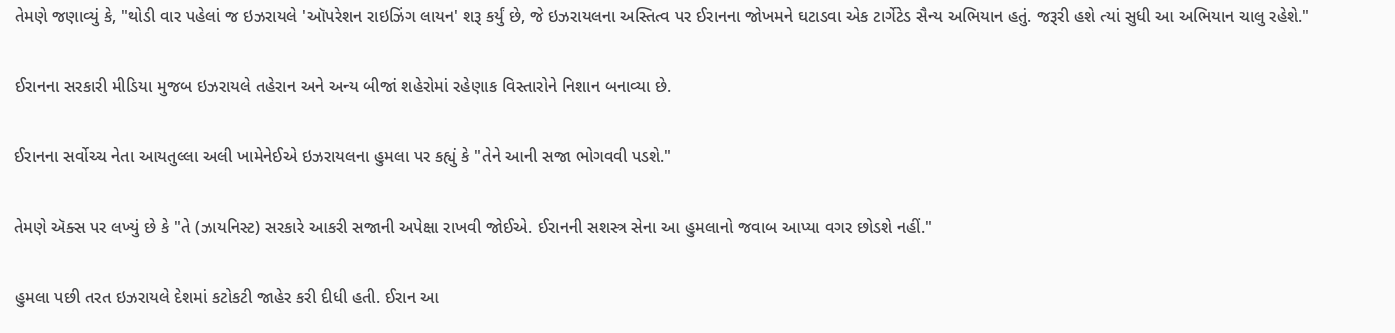તેમણે જણાવ્યું કે, "થોડી વાર પહેલાં જ ઇઝરાયલે 'ઑપરેશન રાઇઝિંગ લાયન' શરૂ કર્યું છે, જે ઇઝરાયલના અસ્તિત્વ પર ઈરાનના જોખમને ઘટાડવા એક ટાર્ગેટેડ સૈન્ય અભિયાન હતું. જરૂરી હશે ત્યાં સુધી આ અભિયાન ચાલુ રહેશે."

ઈરાનના સરકારી મીડિયા મુજબ ઇઝરાયલે તહેરાન અને અન્ય બીજાં શહેરોમાં રહેણાક વિસ્તારોને નિશાન બનાવ્યા છે.

ઈરાનના સર્વોચ્ચ નેતા આયતુલ્લા અલી ખામેનેઈએ ઇઝરાયલના હુમલા પર કહ્યું કે "તેને આની સજા ભોગવવી પડશે."

તેમણે ઍક્સ પર લખ્યું છે કે "તે (ઝાયનિસ્ટ) સરકારે આકરી સજાની અપેક્ષા રાખવી જોઈએ. ઈરાનની સશસ્ત્ર સેના આ હુમલાનો જવાબ આપ્યા વગર છોડશે નહીં."

હુમલા પછી તરત ઇઝરાયલે દેશમાં કટોકટી જાહેર કરી દીધી હતી. ઈરાન આ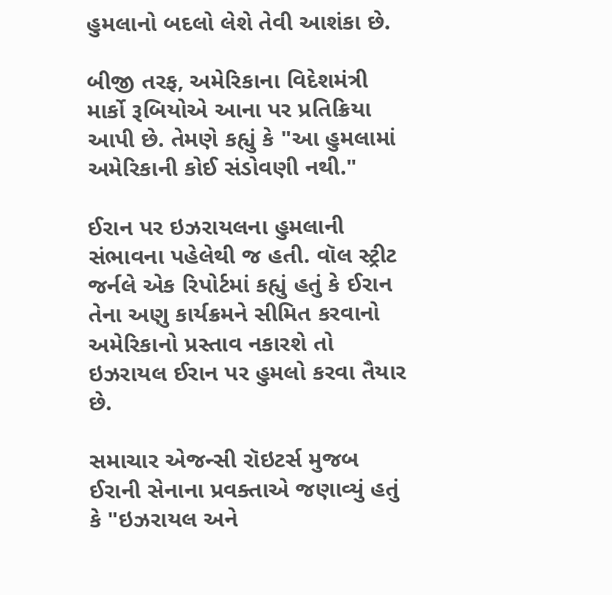હુમલાનો બદલો લેશે તેવી આશંકા છે.

બીજી તરફ, અમેરિકાના વિદેશમંત્રી માર્કો રૂબિયોએ આના પર પ્રતિક્રિયા આપી છે. તેમણે કહ્યું કે "આ હુમલામાં અમેરિકાની કોઈ સંડોવણી નથી."

ઈરાન પર ઇઝરાયલના હુમલાની સંભાવના પહેલેથી જ હતી. વૉલ સ્ટ્રીટ જર્નલે એક રિપોર્ટમાં કહ્યું હતું કે ઈરાન તેના અણુ કાર્યક્રમને સીમિત કરવાનો અમેરિકાનો પ્રસ્તાવ નકારશે તો ઇઝરાયલ ઈરાન પર હુમલો કરવા તૈયાર છે.

સમાચાર એજન્સી રૉઇટર્સ મુજબ ઈરાની સેનાના પ્રવક્તાએ જણાવ્યું હતું કે "ઇઝરાયલ અને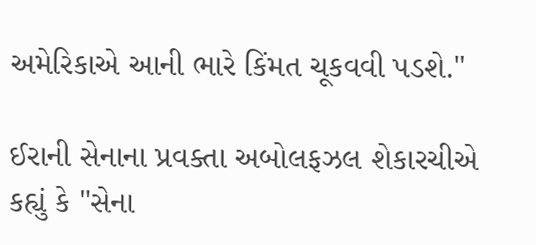અમેરિકાએ આની ભારે કિંમત ચૂકવવી પડશે."

ઈરાની સેનાના પ્રવક્તા અબોલફઝલ શેકારચીએ કહ્યું કે "સેના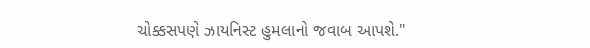ચોક્કસપણે ઝાયનિસ્ટ હુમલાનો જવાબ આપશે."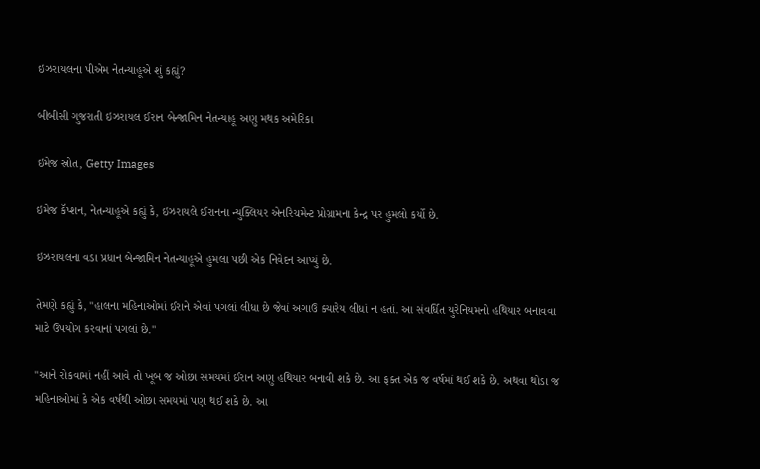ઇઝરાયલના પીએમ નેતન્યાહૂએ શું કહ્યું?

બીબીસી ગુજરાતી ઇઝરાયલ ઈરાન બેન્જામિન નેતન્યાહૂ અણુ મથક અમેરિકા

ઇમેજ સ્રોત, Getty Images

ઇમેજ કૅપ્શન, નેતન્યાહૂએ કહ્યું કે, ઇઝરાયલે ઈરાનના ન્યુક્લિયર એનરિચમેન્ટ પ્રોગ્રામના કેન્દ્ર પર હુમલો કર્યો છે.

ઇઝરાયલના વડા પ્રધાન બેન્જામિન નેતન્યાહૂએ હુમલા પછી એક નિવેદન આપ્યું છે.

તેમણે કહ્યું કે, "હાલના મહિનાઓમાં ઈરાને એવાં પગલાં લીધા છે જેવાં અગાઉ ક્યારેય લીધાં ન હતાં. આ સંવર્ધિત યુરેનિયમનો હથિયાર બનાવવા માટે ઉપયોગ કરવાનાં પગલાં છે."

"આને રોકવામાં નહીં આવે તો ખૂબ જ ઓછા સમયમાં ઈરાન અણુ હથિયાર બનાવી શકે છે. આ ફક્ત એક જ વર્ષમાં થઈ શકે છે. અથવા થોડા જ મહિનાઓમાં કે એક વર્ષથી ઓછા સમયમાં પણ થઈ શકે છે. આ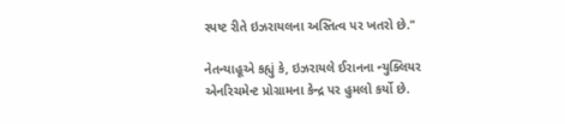સ્પષ્ટ રીતે ઇઝરાયલના અસ્તિત્વ પર ખતરો છે."

નેતન્યાહૂએ કહ્યું કે, ઇઝરાયલે ઈરાનના ન્યુક્લિયર એનરિચમેન્ટ પ્રોગ્રામના કેન્દ્ર પર હુમલો કર્યો છે.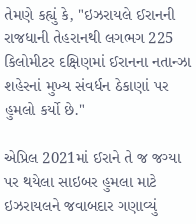તેમણે કહ્યું કે, "ઇઝરાયલે ઈરાનની રાજધાની તેહરાનથી લગભગ 225 કિલોમીટર દક્ષિણમાં ઈરાનના નતાન્ઝા શહેરનાં મુખ્ય સંવર્ધન ઠેકાણાં પર હુમલો કર્યો છે."

એપ્રિલ 2021માં ઈરાને તે જ જગ્યા પર થયેલા સાઇબર હુમલા માટે ઇઝરાયલને જવાબદાર ગણાવ્યું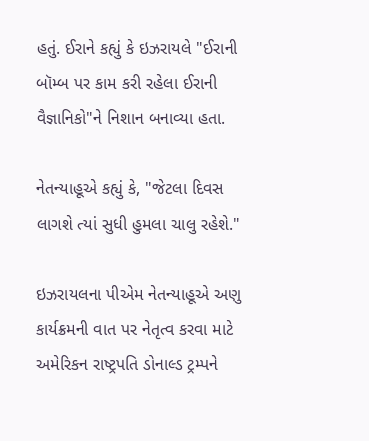હતું. ઈરાને કહ્યું કે ઇઝરાયલે "ઈરાની બૉમ્બ પર કામ કરી રહેલા ઈરાની વૈજ્ઞાનિકો"ને નિશાન બનાવ્યા હતા.

નેતન્યાહૂએ કહ્યું કે, "જેટલા દિવસ લાગશે ત્યાં સુધી હુમલા ચાલુ રહેશે."

ઇઝરાયલના પીએમ નેતન્યાહૂએ અણુ કાર્યક્રમની વાત પર નેતૃત્વ કરવા માટે અમેરિકન રાષ્ટ્રપતિ ડોનાલ્ડ ટ્રમ્પને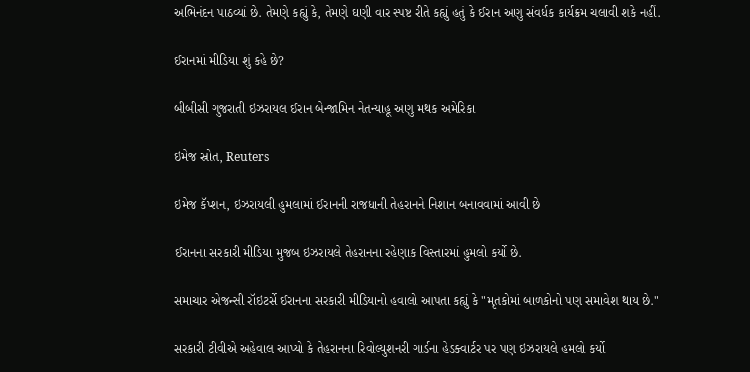અભિનંદન પાઠવ્યાં છે. તેમણે કહ્યું કે, તેમણે ઘણી વાર સ્પષ્ટ રીતે કહ્યું હતું કે ઈરાન અણુ સંવર્ધક કાર્યક્રમ ચલાવી શકે નહીં.

ઈરાનમાં મીડિયા શું કહે છે?

બીબીસી ગુજરાતી ઇઝરાયલ ઈરાન બેન્જામિન નેતન્યાહૂ અણુ મથક અમેરિકા

ઇમેજ સ્રોત, Reuters

ઇમેજ કૅપ્શન, ઇઝરાયલી હુમલામાં ઈરાનની રાજધાની તેહરાનને નિશાન બનાવવામાં આવી છે

ઈરાનના સરકારી મીડિયા મુજબ ઇઝરાયલે તેહરાનના રહેણાક વિસ્તારમાં હુમલો કર્યો છે.

સમાચાર એજન્સી રૉઇટર્સે ઈરાનના સરકારી મીડિયાનો હવાલો આપતા કહ્યું કે "મૃતકોમાં બાળકોનો પણ સમાવેશ થાય છે."

સરકારી ટીવીએ અહેવાલ આપ્યો કે તેહરાનના રિવોલ્યુશનરી ગાર્ડના હેડક્વાર્ટર પર પણ ઇઝરાયલે હમલો કર્યો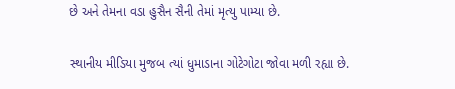છે અને તેમના વડા હુસૈન સૈની તેમાં મૃત્યુ પામ્યા છે.

સ્થાનીય મીડિયા મુજબ ત્યાં ધુમાડાના ગોટેગોટા જોવા મળી રહ્યા છે.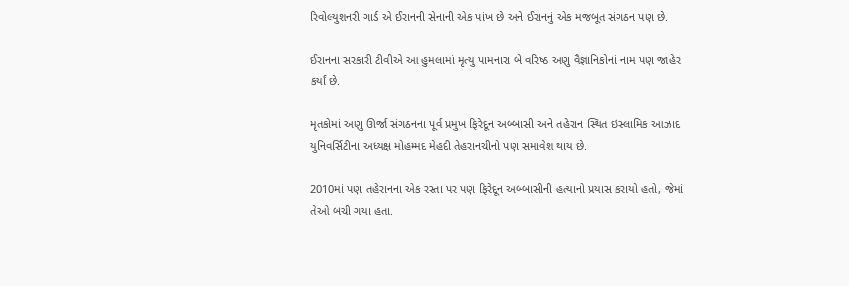રિવોલ્યુશનરી ગાર્ડ એ ઈરાનની સેનાની એક પાંખ છે અને ઈરાનનું એક મજબૂત સંગઠન પણ છે.

ઈરાનના સરકારી ટીવીએ આ હુમલામાં મૃત્યુ પામનારા બે વરિષ્ઠ અણુ વૈજ્ઞાનિકોનાં નામ પણ જાહેર કર્યાં છે.

મૃતકોમાં અણુ ઊર્જા સંગઠનના પૂર્વ પ્રમુખ ફિરેદૂન અબ્બાસી અને તહેરાન સ્થિત ઇસ્લામિક આઝાદ યુનિવર્સિટીના અધ્યક્ષ મોહમ્મદ મેહદી તેહરાનચીનો પણ સમાવેશ થાય છે.

2010માં પણ તહેરાનના એક રસ્તા પર પણ ફિરેદૂન અબ્બાસીની હત્યાનો પ્રયાસ કરાયો હતો, જેમાં તેઓ બચી ગયા હતા.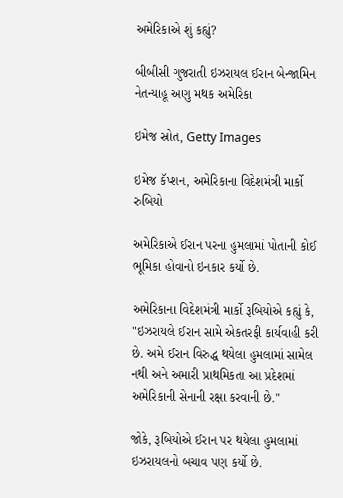અમેરિકાએ શું કહ્યું?

બીબીસી ગુજરાતી ઇઝરાયલ ઈરાન બેન્જામિન નેતન્યાહૂ અણુ મથક અમેરિકા

ઇમેજ સ્રોત, Getty Images

ઇમેજ કૅપ્શન, અમેરિકાના વિદેશમંત્રી માર્કો રુબિયો

અમેરિકાએ ઈરાન પરના હુમલામાં પોતાની કોઈ ભૂમિકા હોવાનો ઇનકાર કર્યો છે.

અમેરિકાના વિદેશમંત્રી માર્કો રૂબિયોએ કહ્યું કે, "ઇઝરાયલે ઈરાન સામે એકતરફી કાર્યવાહી કરી છે. અમે ઈરાન વિરુદ્ધ થયેલા હુમલામાં સામેલ નથી અને અમારી પ્રાથમિકતા આ પ્રદેશમાં અમેરિકાની સેનાની રક્ષા કરવાની છે."

જોકે, રૂબિયોએ ઈરાન પર થયેલા હુમલામાં ઇઝરાયલનો બચાવ પણ કર્યો છે.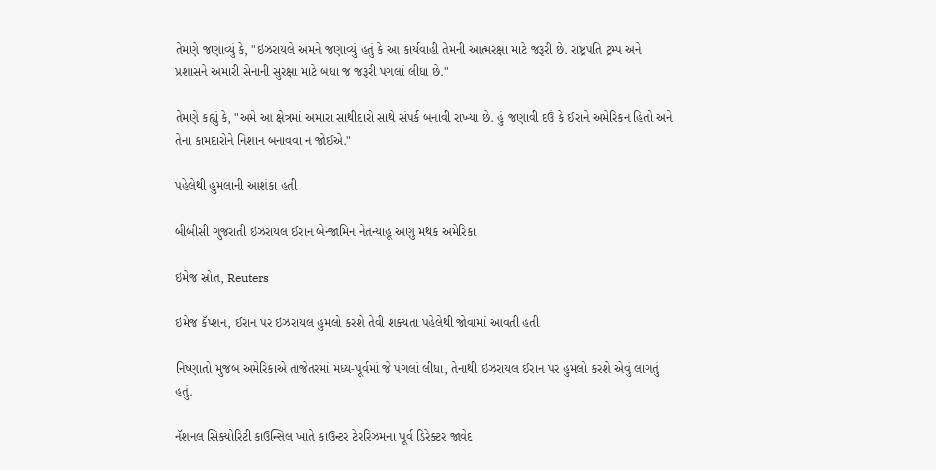તેમણે જણાવ્યું કે, "ઇઝરાયલે અમને જણાવ્યું હતું કે આ કાર્યવાહી તેમની આત્મરક્ષા માટે જરૂરી છે. રાષ્ટ્રપતિ ટ્રમ્પ અને પ્રશાસને અમારી સેનાની સુરક્ષા માટે બધા જ જરૂરી પગલાં લીધા છે."

તેમણે કહ્યું કે, "અમે આ ક્ષેત્રમાં અમારા સાથીદારો સાથે સંપર્ક બનાવી રાખ્યા છે. હું જણાવી દઉં કે ઈરાને અમેરિકન હિતો અને તેના કામદારોને નિશાન બનાવવા ન જોઈએ."

પહેલેથી હુમલાની આશંકા હતી

બીબીસી ગુજરાતી ઇઝરાયલ ઈરાન બેન્જામિન નેતન્યાહૂ અણુ મથક અમેરિકા

ઇમેજ સ્રોત, Reuters

ઇમેજ કૅપ્શન, ઈરાન પર ઇઝરાયલ હુમલો કરશે તેવી શક્યતા પહેલેથી જોવામાં આવતી હતી

નિષ્ણાતો મુજબ અમેરિકાએ તાજેતરમાં મધ્ય-પૂર્વમાં જે પગલાં લીધા, તેનાથી ઇઝરાયલ ઈરાન પર હુમલો કરશે એવું લાગતું હતું.

નૅશનલ સિક્યોરિટી કાઉન્સિલ ખાતે કાઉન્ટર ટેરરિઝમના પૂર્વ ડિરેક્ટર જાવેદ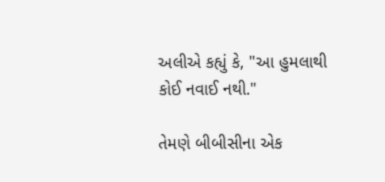અલીએ કહ્યું કે, "આ હુમલાથી કોઈ નવાઈ નથી."

તેમણે બીબીસીના એક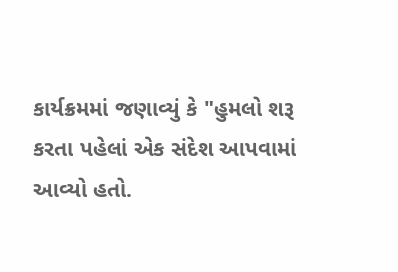કાર્યક્રમમાં જણાવ્યું કે "હુમલો શરૂ કરતા પહેલાં એક સંદેશ આપવામાં આવ્યો હતો.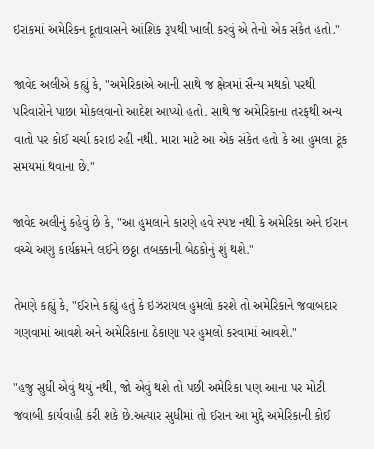ઇરાકમાં અમેરિકન દૂતાવાસને આંશિક રૂપથી ખાલી કરવું એ તેનો એક સંકેત હતો."

જાવેદ અલીએ કહ્યું કે, "અમેરિકાએ આની સાથે જ ક્ષેત્રમાં સૈન્ય મથકો પરથી પરિવારોને પાછા મોકલવાનો આદેશ આપ્યો હતો. સાથે જ અમેરિકાના તરફથી અન્ય વાતો પર કોઈ ચર્ચા કરાઇ રહી નથી. મારા માટે આ એક સંકેત હતો કે આ હુમલા ટૂંક સમયમાં થવાના છે."

જાવેદ અલીનું કહેવું છે કે, "આ હુમલાને કારણે હવે સ્પષ્ટ નથી કે અમેરિકા અને ઈરાન વચ્ચે અણુ કાર્યક્રમને લઈને છઠ્ઠા તબક્કાની બેઠકોનું શું થશે."

તેમણે કહ્યું કે, "ઈરાને કહ્યું હતું કે ઇઝરાયલ હુમલો કરશે તો અમેરિકાને જવાબદાર ગણવામાં આવશે અને અમેરિકાના ઠેકાણા પર હુમલો કરવામાં આવશે."

"હજુ સુધી એવું થયું નથી, જો એવું થશે તો પછી અમેરિકા પણ આના પર મોટી જવાબી કાર્યવાહી કરી શકે છે.અત્યાર સુધીમાં તો ઈરાન આ મુદ્દે અમેરિકાની કોઈ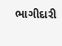ભાગીદારી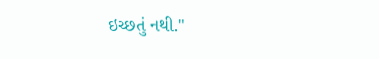ઇચ્છતું નથી."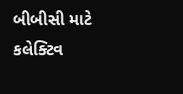બીબીસી માટે કલેક્ટિવ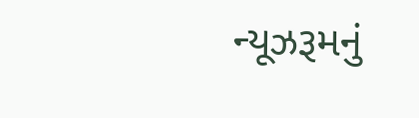ન્યૂઝરૂમનું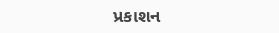પ્રકાશન